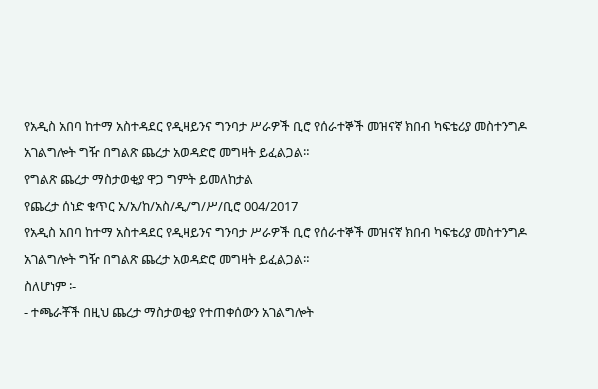የአዲስ አበባ ከተማ አስተዳደር የዲዛይንና ግንባታ ሥራዎች ቢሮ የሰራተኞች መዝናኛ ክበብ ካፍቴሪያ መስተንግዶ አገልግሎት ግዥ በግልጽ ጨረታ አወዳድሮ መግዛት ይፈልጋል።
የግልጽ ጨረታ ማስታወቂያ ዋጋ ግምት ይመለከታል
የጨረታ ሰነድ ቁጥር አ/አ/ከ/አስ/ዲ/ግ/ሥ/ቢሮ 004/2017
የአዲስ አበባ ከተማ አስተዳደር የዲዛይንና ግንባታ ሥራዎች ቢሮ የሰራተኞች መዝናኛ ክበብ ካፍቴሪያ መስተንግዶ አገልግሎት ግዥ በግልጽ ጨረታ አወዳድሮ መግዛት ይፈልጋል።
ስለሆነም ፡-
- ተጫራቾች በዚህ ጨረታ ማስታወቂያ የተጠቀሰውን አገልግሎት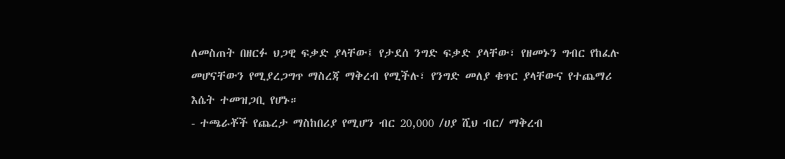ለመስጠት በዘርፉ ህጋዊ ፍቃድ ያላቸው፤ የታደሰ ንግድ ፍቃድ ያላቸው፣ የዘመኑን ግብር የከፈሉ መሆናቸውን የሚያረጋግጥ ማስረጃ ማቅረብ የሚችሉ፣ የንግድ መለያ ቁጥር ያላቸውና የተጨማሪ እሴት ተመዝጋቢ የሆኑ።
- ተጫራቾች የጨረታ ማስከበሪያ የሚሆን ብር 20,000 /ሀያ ሺህ ብር/ ማቅረብ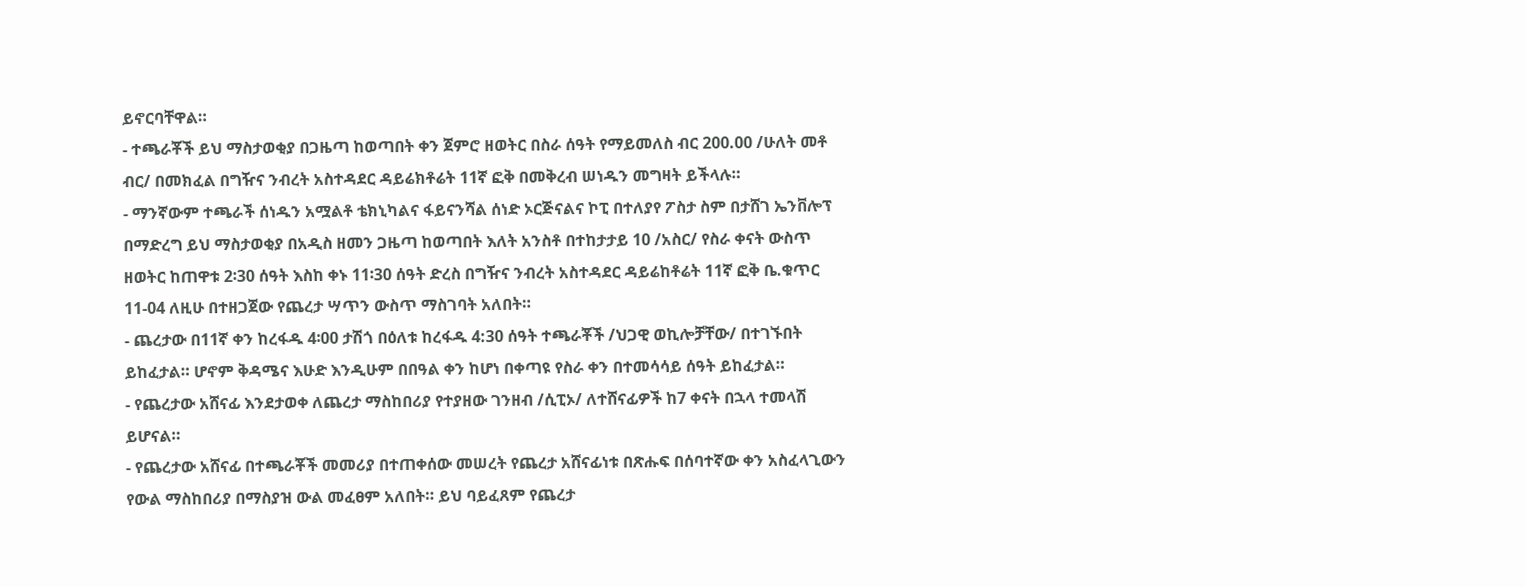ይኖርባቸዋል።
- ተጫራቾች ይህ ማስታወቂያ በጋዜጣ ከወጣበት ቀን ጀምሮ ዘወትር በስራ ሰዓት የማይመለስ ብር 200.00 /ሁለት መቶ ብር/ በመክፈል በግዥና ንብረት አስተዳደር ዳይሬክቶሬት 11ኛ ፎቅ በመቅረብ ሠነዱን መግዛት ይችላሉ።
- ማንኛውም ተጫራች ሰነዱን አሟልቶ ቴክኒካልና ፋይናንሻል ሰነድ ኦርጅናልና ኮፒ በተለያየ ፖስታ ስም በታሸገ ኤንቨሎፕ በማድረግ ይህ ማስታወቂያ በአዲስ ዘመን ጋዜጣ ከወጣበት እለት አንስቶ በተከታታይ 10 /አስር/ የስራ ቀናት ውስጥ ዘወትር ከጠዋቱ 2፡30 ሰዓት እስከ ቀኑ 11፡30 ሰዓት ድረስ በግዥና ንብረት አስተዳደር ዳይሬከቶሬት 11ኛ ፎቅ ቤ.ቁጥር 11-04 ለዚሁ በተዘጋጀው የጨረታ ሣጥን ውስጥ ማስገባት አለበት።
- ጨረታው በ11ኛ ቀን ከረፋዱ 4፡00 ታሽጎ በዕለቱ ከረፋዱ 4:30 ሰዓት ተጫራቾች /ህጋዊ ወኪሎቻቸው/ በተገኙበት ይከፈታል። ሆኖም ቅዳሜና እሁድ እንዲሁም በበዓል ቀን ከሆነ በቀጣዩ የስራ ቀን በተመሳሳይ ሰዓት ይከፈታል።
- የጨረታው አሸናፊ እንደታወቀ ለጨረታ ማስከበሪያ የተያዘው ገንዘብ /ሲፒኦ/ ለተሸናፊዎች ከ7 ቀናት በኋላ ተመላሽ ይሆናል።
- የጨረታው አሸናፊ በተጫራቾች መመሪያ በተጠቀሰው መሠረት የጨረታ አሸናፊነቱ በጽሑፍ በሰባተኛው ቀን አስፈላጊውን የውል ማስከበሪያ በማስያዝ ውል መፈፀም አለበት። ይህ ባይፈጸም የጨረታ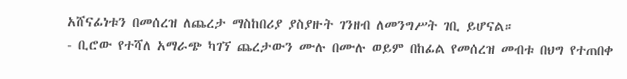አሸናፊነቱን በመሰረዝ ለጨረታ ማስከበሪያ ያስያዙት ገንዘብ ለመንግሥት ገቢ ይሆናል።
- ቢሮው የተሻለ አማራጭ ካገኘ ጨረታውን ሙሉ በሙሉ ወይም በከፊል የመሰረዝ መብቱ በህግ የተጠበቀ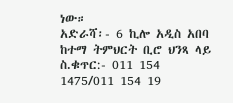ነው።
አድራሻ፡- 6 ኪሎ አዲስ አበባ ከተማ ትምህርት ቢሮ ህንጻ ላይ
ስ.ቁጥር:- 011 154 1475/011 154 19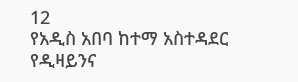12
የአዲስ አበባ ከተማ አስተዳደር የዲዛይንና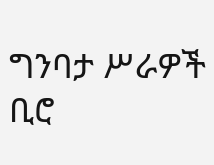ግንባታ ሥራዎች ቢሮ